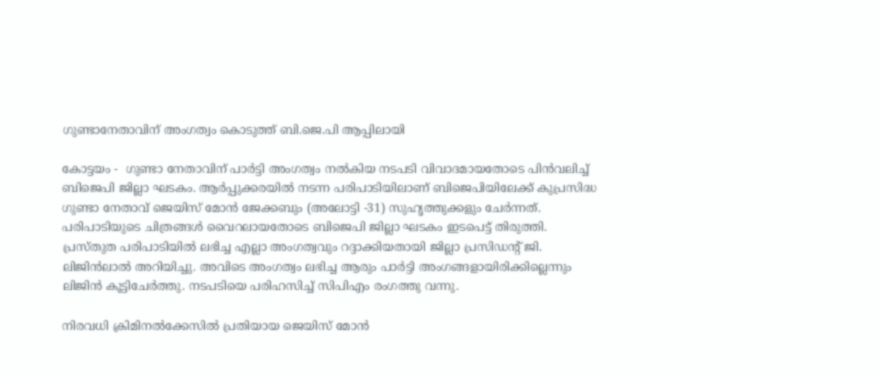ഗുണ്ടാനേതാവിന് അംഗത്വം കൊടുത്ത് ബി.ജെ.പി ആപ്പിലായി

കോട്ടയം -  ഗുണ്ടാ നേതാവിന് പാര്‍ട്ടി അംഗത്വം നല്‍കിയ നടപടി വിവാദമായതോടെ പിന്‍വലിച്ച് ബിജെപി ജില്ലാ ഘടകം. ആര്‍പ്പുക്കരയില്‍ നടന്ന പരിപാടിയിലാണ് ബിജെപിയിലേക്ക് കുപ്രസിദ്ധ ഗുണ്ടാ നേതാവ് ജെയിസ് മോന്‍ ജേക്കബും (അലോട്ടി -31) സുഹൃത്തുക്കളും ചേര്‍ന്നത്. പരിപാടിയുടെ ചിത്രങ്ങള്‍ വൈറലായതോടെ ബിജെപി ജില്ലാ ഘടകം ഇടപെട്ട് തിരുത്തി. പ്രസ്തുത പരിപാടിയില്‍ ലഭിച്ച എല്ലാ അംഗത്വവും റദ്ദാക്കിയതായി ജില്ലാ പ്രസിഡന്റ് ജി. ലിജിന്‍ലാല്‍ അറിയിച്ചു. അവിടെ അംഗത്വം ലഭിച്ച ആരും പാര്‍ട്ടി അംഗങ്ങളായിരിക്കില്ലെന്നും ലിജിന്‍ കൂട്ടിചേര്‍ത്തു. നടപടിയെ പരിഹസിച്ച് സിപിഎം രംഗത്തു വന്നു.

നിരവധി ക്രിമിനല്‍ക്കേസില്‍ പ്രതിയായ ജെയിസ് മോന്‍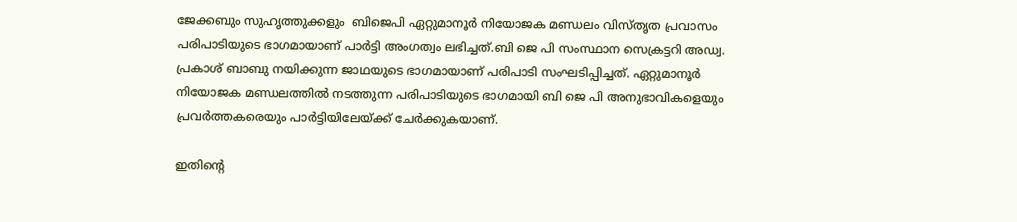ജേക്കബും സുഹൃത്തുക്കളും  ബിജെപി ഏറ്റുമാനൂര്‍ നിയോജക മണ്ഡലം വിസ്തൃത പ്രവാസം പരിപാടിയുടെ ഭാഗമായാണ് പാര്‍ട്ടി അംഗത്വം ലഭിച്ചത്.ബി ജെ പി സംസ്ഥാന സെക്രട്ടറി അഡ്വ. പ്രകാശ് ബാബു നയിക്കുന്ന ജാഥയുടെ ഭാഗമായാണ് പരിപാടി സംഘടിപ്പിച്ചത്. ഏറ്റുമാനൂര്‍ നിയോജക മണ്ഡലത്തില്‍ നടത്തുന്ന പരിപാടിയുടെ ഭാഗമായി ബി ജെ പി അനുഭാവികളെയും പ്രവര്‍ത്തകരെയും പാര്‍ട്ടിയിലേയ്ക്ക് ചേര്‍ക്കുകയാണ്.

ഇതിന്റെ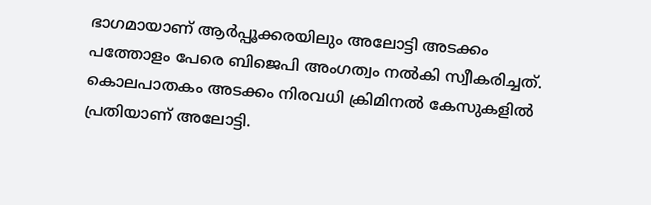ഭാഗമായാണ് ആര്‍പ്പൂക്കരയിലും അലോട്ടി അടക്കം പത്തോളം പേരെ ബിജെപി അംഗത്വം നല്‍കി സ്വീകരിച്ചത്. കൊലപാതകം അടക്കം നിരവധി ക്രിമിനല്‍ കേസുകളില്‍ പ്രതിയാണ് അലോട്ടി.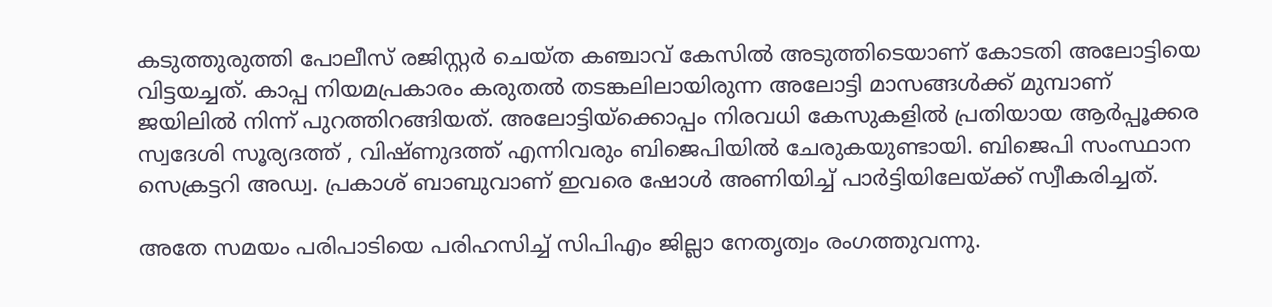കടുത്തുരുത്തി പോലീസ് രജിസ്റ്റര്‍ ചെയ്ത കഞ്ചാവ് കേസില്‍ അടുത്തിടെയാണ് കോടതി അലോട്ടിയെ വിട്ടയച്ചത്. കാപ്പ നിയമപ്രകാരം കരുതല്‍ തടങ്കലിലായിരുന്ന അലോട്ടി മാസങ്ങള്‍ക്ക് മുമ്പാണ് ജയിലില്‍ നിന്ന് പുറത്തിറങ്ങിയത്. അലോട്ടിയ്‌ക്കൊപ്പം നിരവധി കേസുകളില്‍ പ്രതിയായ ആര്‍പ്പൂക്കര സ്വദേശി സൂര്യദത്ത് , വിഷ്ണുദത്ത് എന്നിവരും ബിജെപിയില്‍ ചേരുകയുണ്ടായി. ബിജെപി സംസ്ഥാന സെക്രട്ടറി അഡ്വ. പ്രകാശ് ബാബുവാണ് ഇവരെ ഷോള്‍ അണിയിച്ച് പാര്‍ട്ടിയിലേയ്ക്ക് സ്വീകരിച്ചത്.

അതേ സമയം പരിപാടിയെ പരിഹസിച്ച് സിപിഎം ജില്ലാ നേതൃത്വം രംഗത്തുവന്നു.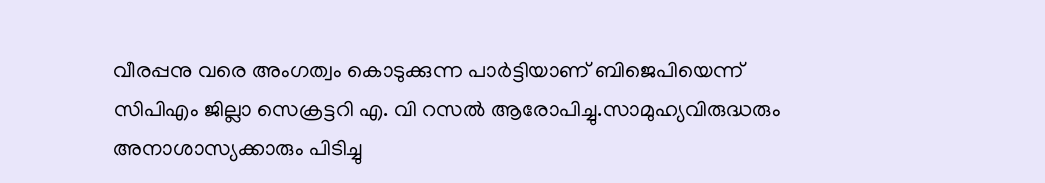വീരപ്പനു വരെ അംഗത്വം കൊടുക്കുന്ന പാര്‍ട്ടിയാണ് ബിജെപിയെന്ന് സിപിഎം ജില്ലാ സെക്രട്ടറി എ. വി റസല്‍ ആരോപിച്ചു.സാമുഹ്യവിരുദ്ധരും  അനാശാസ്യക്കാരും പിടിച്ചു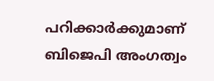പറിക്കാര്‍ക്കുമാണ് ബിജെപി അംഗത്വം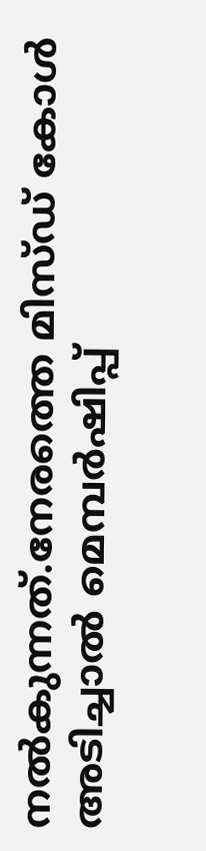നല്‍കുന്നത്.നേരത്തെ മിസ്ഡ് കോള്‍ അടിച്ചാല്‍ മെമ്പര്‍ഷിപ്പ്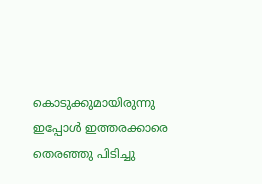കൊടുക്കുമായിരുന്നു ഇപ്പോള്‍ ഇത്തരക്കാരെ തെരഞ്ഞു പിടിച്ചു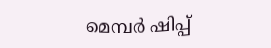മെമ്പര്‍ ഷിപ്പ്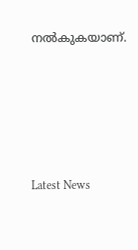നല്‍കുകയാണ്.





Latest News